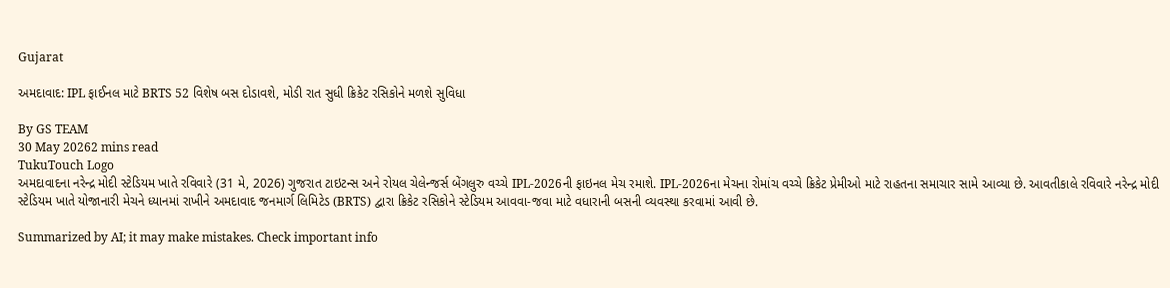Gujarat

અમદાવાદ: IPL ફાઈનલ માટે BRTS 52 વિશેષ બસ દોડાવશે, મોડી રાત સુધી ક્રિકેટ રસિકોને મળશે સુવિધા

By GS TEAM
30 May 20262 mins read
TukuTouch Logo
અમદાવાદના નરેન્દ્ર મોદી સ્ટેડિયમ ખાતે રવિવારે (31 મે, 2026) ગુજરાત ટાઇટન્સ અને રોયલ ચેલેન્જર્સ બેંગલુરુ વચ્ચે IPL-2026ની ફાઇનલ મેચ રમાશે. IPL-2026ના મેચના રોમાંચ વચ્ચે ક્રિકેટ પ્રેમીઓ માટે રાહતના સમાચાર સામે આવ્યા છે. આવતીકાલે રવિવારે નરેન્દ્ર મોદી સ્ટેડિયમ ખાતે યોજાનારી મેચને ધ્યાનમાં રાખીને અમદાવાદ જનમાર્ગ લિમિટેડ (BRTS) દ્વારા ક્રિકેટ રસિકોને સ્ટેડિયમ આવવા-જવા માટે વધારાની બસની વ્યવસ્થા કરવામાં આવી છે.

Summarized by AI; it may make mistakes. Check important info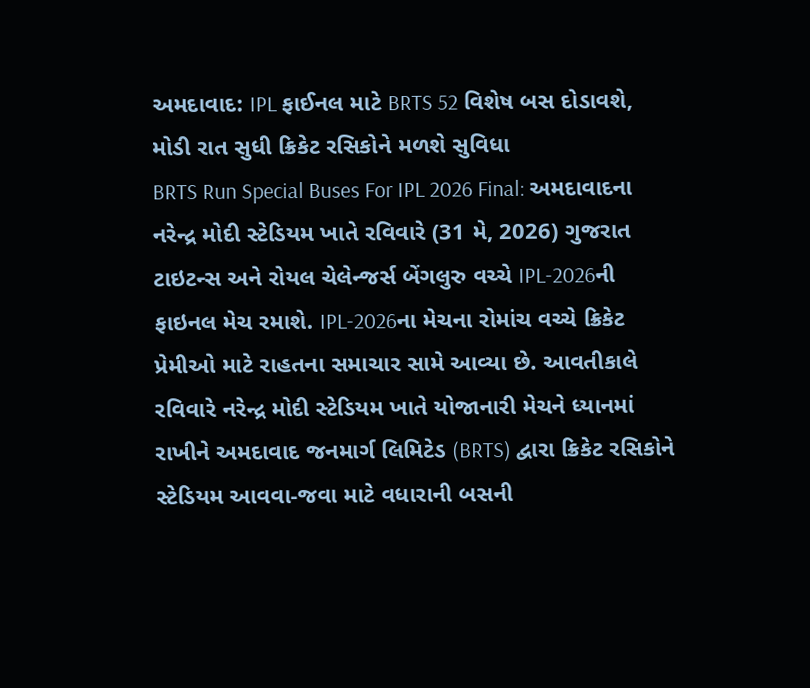અમદાવાદ: IPL ફાઈનલ માટે BRTS 52 વિશેષ બસ દોડાવશે, મોડી રાત સુધી ક્રિકેટ રસિકોને મળશે સુવિધા
BRTS Run Special Buses For IPL 2026 Final: અમદાવાદના નરેન્દ્ર મોદી સ્ટેડિયમ ખાતે રવિવારે (31 મે, 2026) ગુજરાત ટાઇટન્સ અને રોયલ ચેલેન્જર્સ બેંગલુરુ વચ્ચે IPL-2026ની ફાઇનલ મેચ રમાશે. IPL-2026ના મેચના રોમાંચ વચ્ચે ક્રિકેટ પ્રેમીઓ માટે રાહતના સમાચાર સામે આવ્યા છે. આવતીકાલે રવિવારે નરેન્દ્ર મોદી સ્ટેડિયમ ખાતે યોજાનારી મેચને ધ્યાનમાં રાખીને અમદાવાદ જનમાર્ગ લિમિટેડ (BRTS) દ્વારા ક્રિકેટ રસિકોને સ્ટેડિયમ આવવા-જવા માટે વધારાની બસની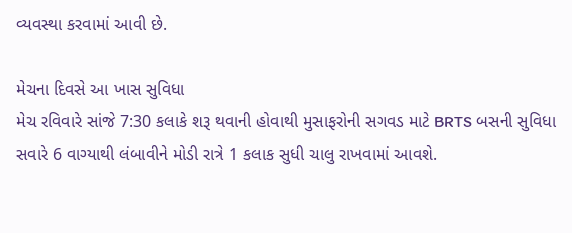વ્યવસ્થા કરવામાં આવી છે.

મેચના દિવસે આ ખાસ સુવિધા
મેચ રવિવારે સાંજે 7:30 કલાકે શરૂ થવાની હોવાથી મુસાફરોની સગવડ માટે BRTS બસની સુવિધા સવારે 6 વાગ્યાથી લંબાવીને મોડી રાત્રે 1 કલાક સુધી ચાલુ રાખવામાં આવશે.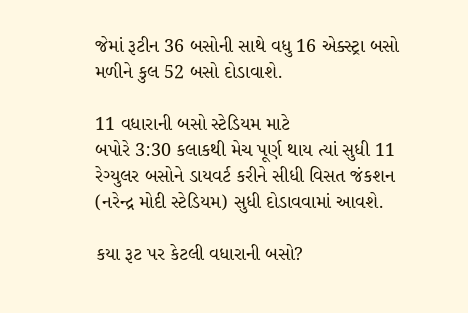જેમાં રૂટીન 36 બસોની સાથે વધુ 16 એક્સ્ટ્રા બસો મળીને કુલ 52 બસો દોડાવાશે.

11 વધારાની બસો સ્ટેડિયમ માટે
બપોરે 3:30 કલાકથી મેચ પૂર્ણ થાય ત્યાં સુધી 11 રેગ્યુલર બસોને ડાયવર્ટ કરીને સીધી વિસત જંકશન (નરેન્દ્ર મોદી સ્ટેડિયમ) સુધી દોડાવવામાં આવશે.

કયા રૂટ પર કેટલી વધારાની બસો?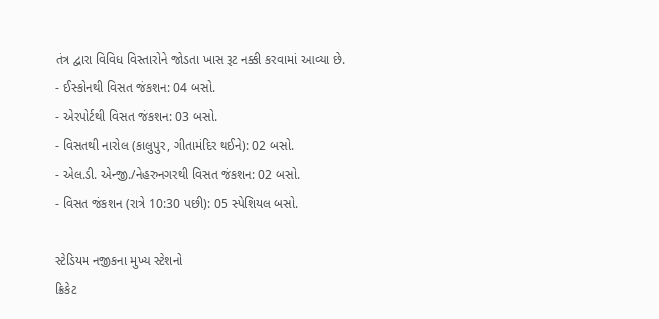તંત્ર દ્વારા વિવિધ વિસ્તારોને જોડતા ખાસ રૂટ નક્કી કરવામાં આવ્યા છે.
- ઈસ્કોનથી વિસત જંકશન: 04 બસો.
- એરપોર્ટથી વિસત જંકશન: 03 બસો.
- વિસતથી નારોલ (કાલુપુર, ગીતામંદિર થઈને): 02 બસો.
- એલ.ડી. એન્જી./નેહરુનગરથી વિસત જંકશન: 02 બસો.
- વિસત જંકશન (રાત્રે 10:30 પછી): 05 સ્પેશિયલ બસો.

સ્ટેડિયમ નજીકના મુખ્ય સ્ટેશનો
ક્રિકેટ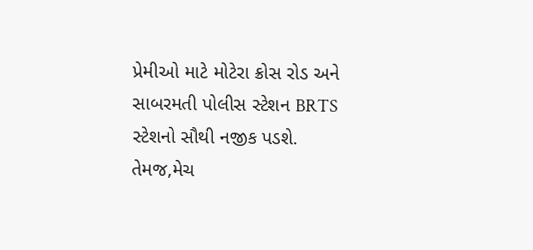પ્રેમીઓ માટે મોટેરા ક્રોસ રોડ અને સાબરમતી પોલીસ સ્ટેશન BRTS સ્ટેશનો સૌથી નજીક પડશે. તેમજ,મેચ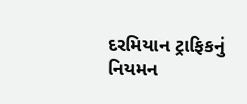દરમિયાન ટ્રાફિકનું નિયમન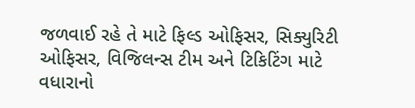જળવાઈ રહે તે માટે ફિલ્ડ ઓફિસર, સિક્યુરિટી ઓફિસર, વિજિલન્સ ટીમ અને ટિકિટિંગ માટે વધારાનો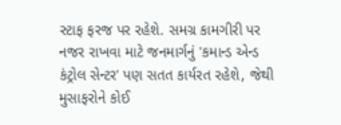સ્ટાફ ફરજ પર રહેશે. સમગ્ર કામગીરી પર નજર રાખવા માટે જનમાર્ગનું 'કમાન્ડ એન્ડ કંટ્રોલ સેન્ટર' પણ સતત કાર્યરત રહેશે, જેથી મુસાફરોને કોઈ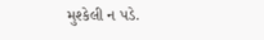મુશ્કેલી ન પડે.